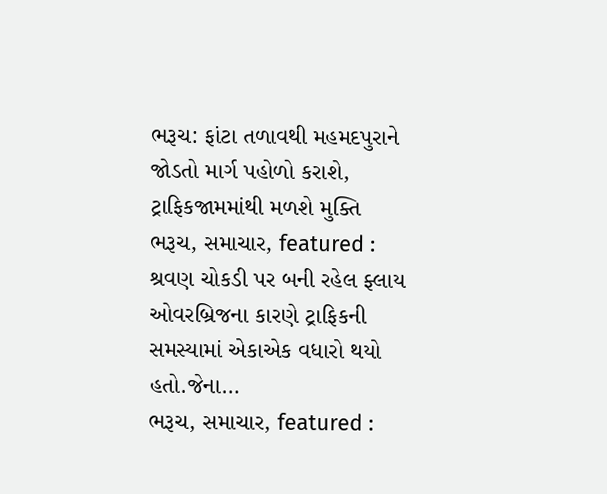ભરૂચ: ફાંટા તળાવથી મહમદપુરાને જોડતો માર્ગ પહોળો કરાશે, ટ્રાફિકજામમાંથી મળશે મુક્તિ
ભરૂચ, સમાચાર, featured : શ્રવણ ચોકડી પર બની રહેલ ફ્લાય ઓવરબ્રિજના કારણે ટ્રાફિકની સમસ્યામાં એકાએક વધારો થયો હતો.જેના…
ભરૂચ, સમાચાર, featured :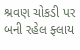શ્રવણ ચોકડી પર બની રહેલ ફ્લાય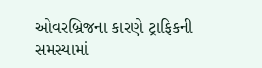ઓવરબ્રિજના કારણે ટ્રાફિકની સમસ્યામાં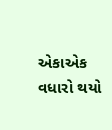એકાએક વધારો થયો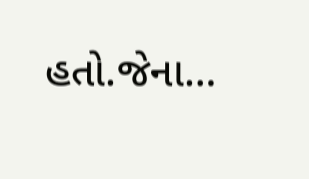હતો.જેના…